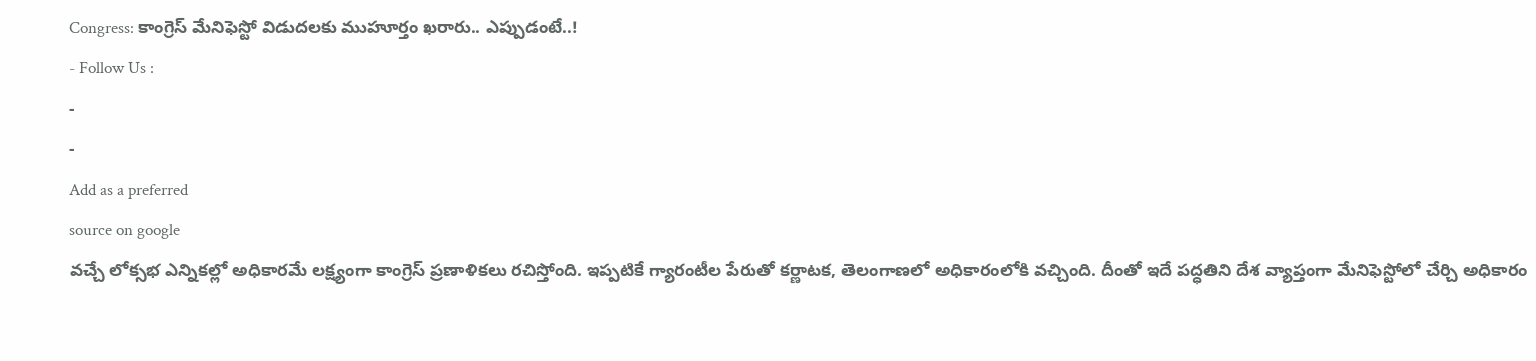Congress: కాంగ్రెస్ మేనిఫెస్టో విడుదలకు ముహూర్తం ఖరారు.. ఎప్పుడంటే..!
- Follow Us :
-
-
Add as a preferred
source on google
వచ్చే లోక్సభ ఎన్నికల్లో అధికారమే లక్ష్యంగా కాంగ్రెస్ ప్రణాళికలు రచిస్తోంది. ఇప్పటికే గ్యారంటీల పేరుతో కర్ణాటక, తెలంగాణలో అధికారంలోకి వచ్చింది. దీంతో ఇదే పద్ధతిని దేశ వ్యాప్తంగా మేనిఫెస్టోలో చేర్చి అధికారం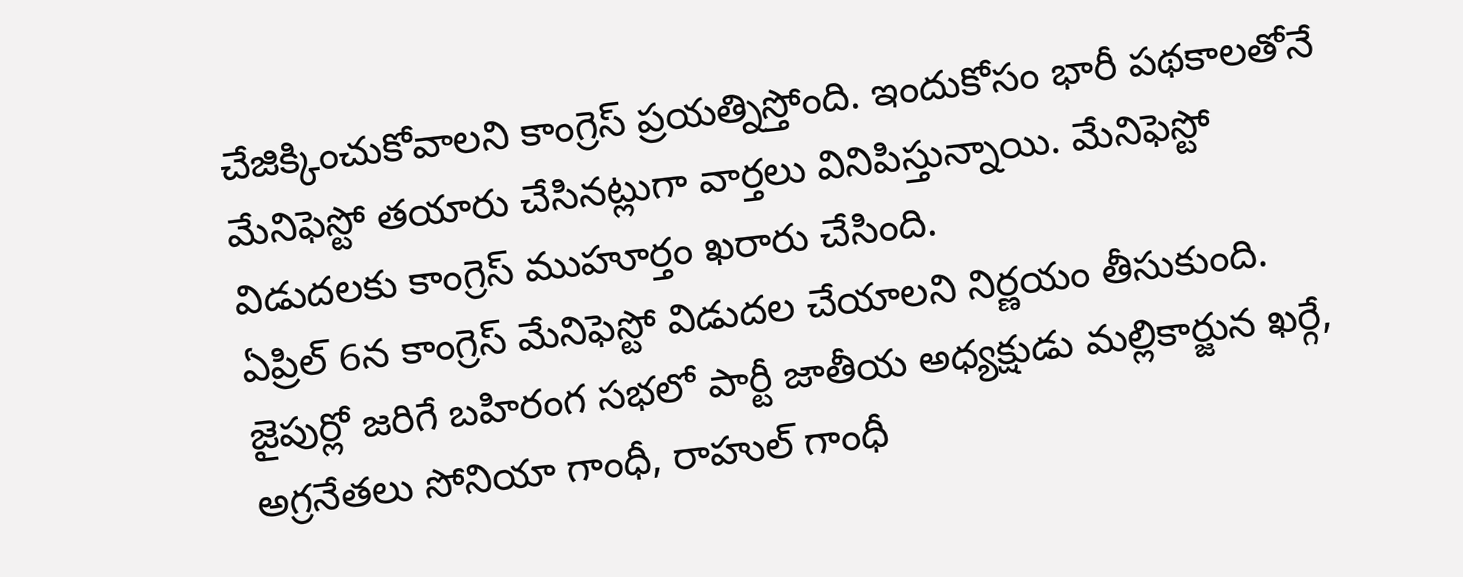చేజిక్కించుకోవాలని కాంగ్రెస్ ప్రయత్నిస్తోంది. ఇందుకోసం భారీ పథకాలతోనే మేనిఫెస్టో తయారు చేసినట్లుగా వార్తలు వినిపిస్తున్నాయి. మేనిఫెస్టో విడుదలకు కాంగ్రెస్ ముహూర్తం ఖరారు చేసింది.
ఏప్రిల్ 6న కాంగ్రెస్ మేనిఫెస్టో విడుదల చేయాలని నిర్ణయం తీసుకుంది. జైపుర్లో జరిగే బహిరంగ సభలో పార్టీ జాతీయ అధ్యక్షుడు మల్లికార్జున ఖర్గే, అగ్రనేతలు సోనియా గాంధీ, రాహుల్ గాంధీ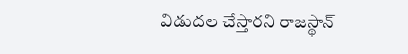విడుదల చేస్తారని రాజస్థాన్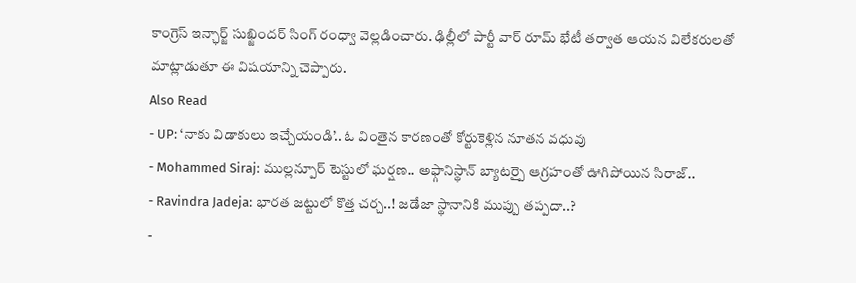కాంగ్రెస్ ఇన్ఛార్జ్ సుఖ్జిందర్ సింగ్ రంధ్వా వెల్లడించారు. ఢిల్లీలో పార్టీ వార్ రూమ్ భేటీ తర్వాత ఆయన విలేకరులతో మాట్లాడుతూ ఈ విషయాన్ని చెప్పారు.
Also Read
- UP: ‘నాకు విడాకులు ఇచ్చేయండి’.. ఓ వింతైన కారణంతో కోర్టుకెళ్లిన నూతన వధువు
- Mohammed Siraj: ముల్లన్పూర్ టెస్టులో ఘర్షణ.. అఫ్గానిస్థాన్ బ్యాటర్పై ఆగ్రహంతో ఊగిపోయిన సిరాజ్..
- Ravindra Jadeja: భారత జట్టులో కొత్త చర్చ..! జడేజా స్థానానికి ముప్పు తప్పదా..?
-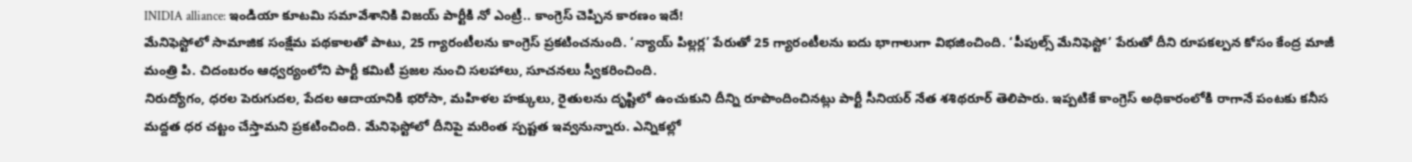INIDIA alliance: ఇండియా కూటమి సమావేశానికి విజయ్ పార్టీకి నో ఎంట్రీ.. కాంగ్రెస్ చెప్పిన కారణం ఇదే!
మేనిఫెస్టోలో సామాజిక సంక్షేమ పథకాలతో పాటు, 25 గ్యారంటీలను కాంగ్రెస్ ప్రకటించనుంది. ‘న్యాయ్ పిల్లర్ల’ పేరుతో 25 గ్యారంటీలను ఐదు భాగాలుగా విభజించింది. ‘పీపుల్స్ మేనిఫెస్టో’ పేరుతో దీని రూపకల్పన కోసం కేంద్ర మాజీ మంత్రి పి. చిదంబరం ఆధ్వర్యంలోని పార్టీ కమిటీ ప్రజల నుంచి సలహాలు, సూచనలు స్వీకరించింది.
నిరుద్యోగం, ధరల పెరుగుదల, పేదల ఆదాయానికి భరోసా, మహిళల హక్కులు, రైతులను దృష్టిలో ఉంచుకుని దీన్ని రూపొందించినట్లు పార్టీ సీనియర్ నేత శశిథరూర్ తెలిపారు. ఇప్పటికే కాంగ్రెస్ అధికారంలోకి రాగానే పంటకు కనీస మద్దత ధర చట్టం చేస్తామని ప్రకటించింది. మేనిఫెస్టోలో దీనిపై మరింత స్పష్టత ఇవ్వనున్నారు. ఎన్నికల్లో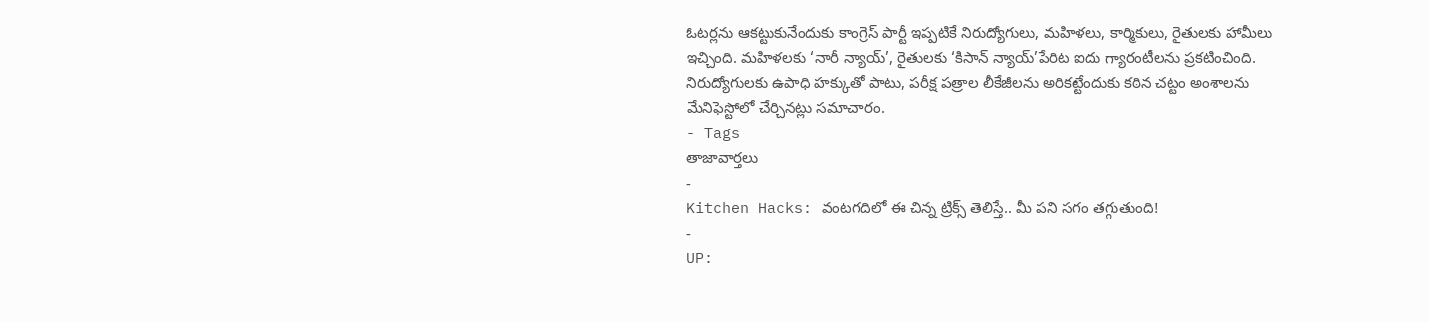ఓటర్లను ఆకట్టుకునేందుకు కాంగ్రెస్ పార్టీ ఇప్పటికే నిరుద్యోగులు, మహిళలు, కార్మికులు, రైతులకు హామీలు ఇచ్చింది. మహిళలకు ‘నారీ న్యాయ్’, రైతులకు ‘కిసాన్ న్యాయ్’పేరిట ఐదు గ్యారంటీలను ప్రకటించింది. నిరుద్యోగులకు ఉపాధి హక్కుతో పాటు, పరీక్ష పత్రాల లీకేజీలను అరికట్టేందుకు కఠిన చట్టం అంశాలను మేనిఫెస్టోలో చేర్చినట్లు సమాచారం.
- Tags
తాజావార్తలు
-
Kitchen Hacks: వంటగదిలో ఈ చిన్న ట్రిక్స్ తెలిస్తే.. మీ పని సగం తగ్గుతుంది!
-
UP: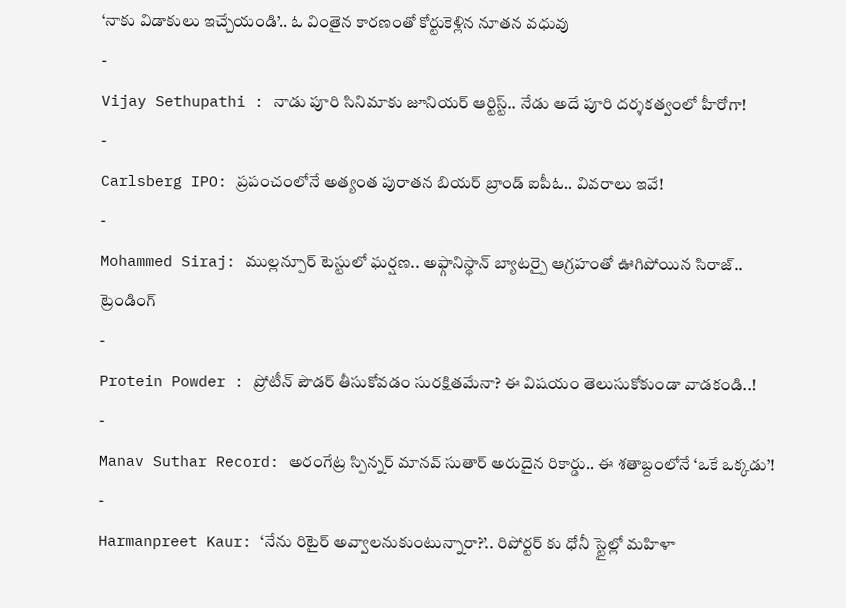‘నాకు విడాకులు ఇచ్చేయండి’.. ఓ వింతైన కారణంతో కోర్టుకెళ్లిన నూతన వధువు
-
Vijay Sethupathi : నాడు పూరి సినిమాకు జూనియర్ ఆర్టిస్ట్.. నేడు అదే పూరి దర్శకత్వంలో హీరోగా!
-
Carlsberg IPO: ప్రపంచంలోనే అత్యంత పురాతన బియర్ బ్రాండ్ ఐపీఓ.. వివరాలు ఇవే!
-
Mohammed Siraj: ముల్లన్పూర్ టెస్టులో ఘర్షణ.. అఫ్గానిస్థాన్ బ్యాటర్పై ఆగ్రహంతో ఊగిపోయిన సిరాజ్..
ట్రెండింగ్
-
Protein Powder : ప్రోటీన్ పౌడర్ తీసుకోవడం సురక్షితమేనా? ఈ విషయం తెలుసుకోకుండా వాడకండి..!
-
Manav Suthar Record: అరంగేట్ర స్పిన్నర్ మానవ్ సుతార్ అరుదైన రికార్డు.. ఈ శతాబ్దంలోనే ‘ఒకే ఒక్కడు’!
-
Harmanpreet Kaur: ‘నేను రిటైర్ అవ్వాలనుకుంటున్నారా?’.. రిపోర్టర్ కు ధోనీ స్టైల్లో మహిళా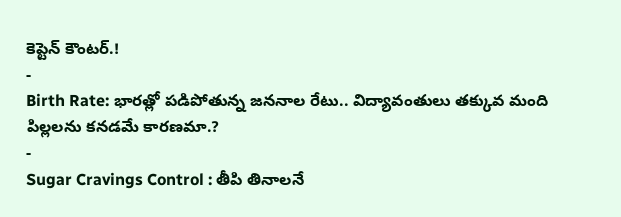కెప్టెన్ కౌంటర్.!
-
Birth Rate: భారత్లో పడిపోతున్న జననాల రేటు.. విద్యావంతులు తక్కువ మంది పిల్లలను కనడమే కారణమా.?
-
Sugar Cravings Control : తీపి తినాలనే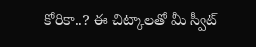కోరికా..? ఈ చిట్కాలతో మీ స్వీట్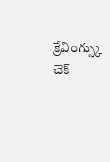క్రేవింగ్స్కు చెక్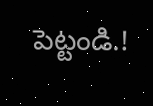పెట్టండి.!